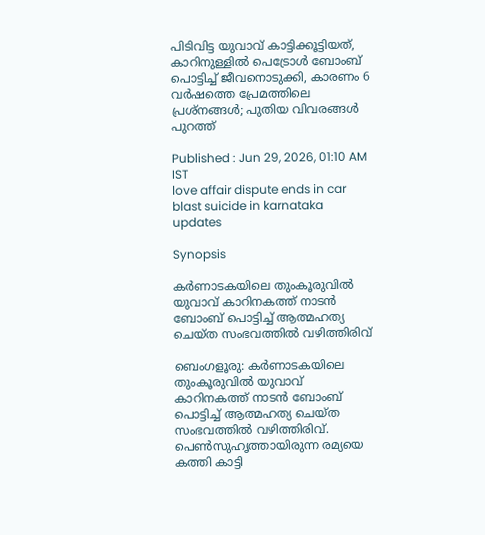പിടിവിട്ട യുവാവ് കാട്ടിക്കൂട്ടിയത്, കാറിനുള്ളിൽ പെട്രോൾ ബോംബ് പൊട്ടിച്ച് ജീവനൊടുക്കി, കാരണം 6 വർഷത്തെ പ്രേമത്തിലെ പ്രശ്നങ്ങൾ; പുതിയ വിവരങ്ങൾ പുറത്ത്

Published : Jun 29, 2026, 01:10 AM IST
love affair dispute ends in car blast suicide in karnataka updates

Synopsis

കർണാടകയിലെ തുംകൂരുവിൽ യുവാവ് കാറിനകത്ത് നാടൻ ബോംബ് പൊട്ടിച്ച് ആത്മഹത്യ ചെയ്ത സംഭവത്തിൽ വഴിത്തിരിവ്

ബെംഗളൂരു: കർണാടകയിലെ തുംകൂരുവിൽ യുവാവ് കാറിനകത്ത് നാടൻ ബോംബ് പൊട്ടിച്ച് ആത്മഹത്യ ചെയ്ത സംഭവത്തിൽ വഴിത്തിരിവ്. പെൺസുഹൃത്തായിരുന്ന രമ്യയെ കത്തി കാട്ടി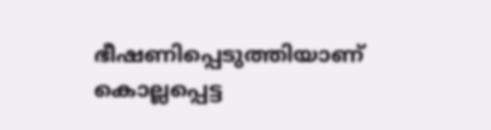ഭീഷണിപ്പെടുത്തിയാണ് കൊല്ലപ്പെട്ട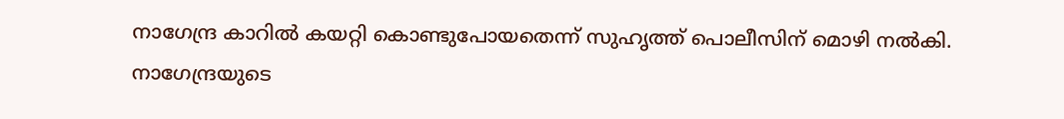നാഗേന്ദ്ര കാറിൽ കയറ്റി കൊണ്ടുപോയതെന്ന് സുഹൃത്ത് പൊലീസിന് മൊഴി നൽകി. നാഗേന്ദ്രയുടെ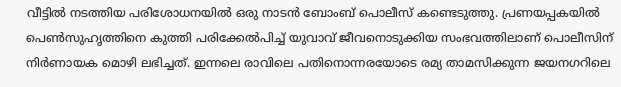വീട്ടിൽ നടത്തിയ പരിശോധനയിൽ ഒരു നാടൻ ബോംബ് പൊലീസ് കണ്ടെടുത്തു. പ്രണയപ്പകയിൽ പെൺസുഹൃത്തിനെ കുത്തി പരിക്കേൽപിച്ച് യുവാവ് ജീവനൊടുക്കിയ സംഭവത്തിലാണ് പൊലീസിന് നിർണായക മൊഴി ലഭിച്ചത്. ഇന്നലെ രാവിലെ പതിനൊന്നരയോടെ രമ്യ താമസിക്കുന്ന ജയനഗറിലെ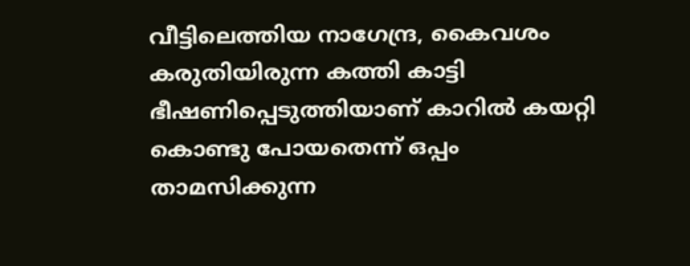വീട്ടിലെത്തിയ നാഗേന്ദ്ര, കൈവശം കരുതിയിരുന്ന കത്തി കാട്ടി ഭീഷണിപ്പെടുത്തിയാണ് കാറിൽ കയറ്റി കൊണ്ടു പോയതെന്ന് ഒപ്പം താമസിക്കുന്ന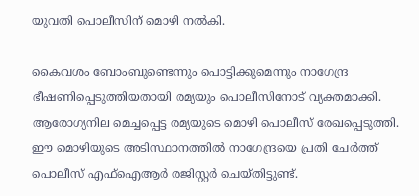യുവതി പൊലീസിന് മൊഴി നൽകി.

കൈവശം ബോംബുണ്ടെന്നും പൊട്ടിക്കുമെന്നും നാഗേന്ദ്ര ഭീഷണിപ്പെടുത്തിയതായി രമ്യയും പൊലീസിനോട് വ്യക്തമാക്കി. ആരോഗ്യനില മെച്ചപ്പെട്ട രമ്യയുടെ മൊഴി പൊലീസ് രേഖപ്പെടുത്തി. ഈ മൊഴിയുടെ അടിസ്ഥാനത്തിൽ നാഗേന്ദ്രയെ പ്രതി ചേർത്ത് പൊലീസ് എഫ്ഐആർ രജിസ്റ്റർ ചെയ്തിട്ടുണ്ട്.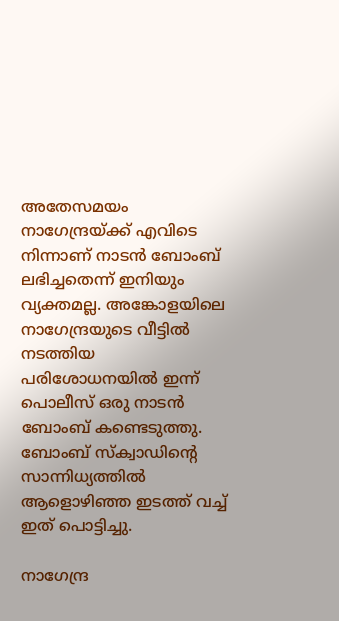അതേസമയം നാഗേന്ദ്രയ്ക്ക് എവിടെ നിന്നാണ് നാടൻ ബോംബ് ലഭിച്ചതെന്ന് ഇനിയും വ്യക്തമല്ല. അങ്കോളയിലെ നാഗേന്ദ്രയുടെ വീട്ടിൽ നടത്തിയ പരിശോധനയിൽ ഇന്ന് പൊലീസ് ഒരു നാടൻ ബോംബ് കണ്ടെടുത്തു. ബോംബ് സ്ക്വാഡിന്റെ സാന്നിധ്യത്തിൽ ആളൊഴിഞ്ഞ ഇടത്ത് വച്ച് ഇത് പൊട്ടിച്ചു.

നാഗേന്ദ്ര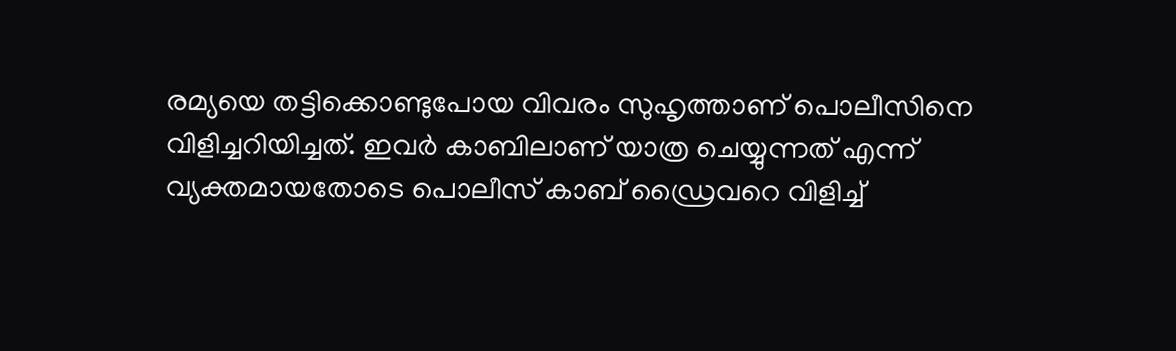രമ്യയെ തട്ടിക്കൊണ്ടുപോയ വിവരം സുഹൃത്താണ് പൊലീസിനെ വിളിച്ചറിയിച്ചത്. ഇവർ കാബിലാണ് യാത്ര ചെയ്യുന്നത് എന്ന് വ്യക്തമായതോടെ പൊലീസ് കാബ് ഡ്രൈവറെ വിളിച്ച്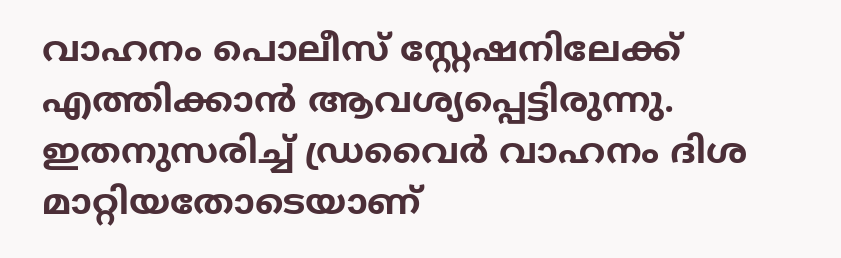വാഹനം പൊലീസ് സ്റ്റേഷനിലേക്ക് എത്തിക്കാൻ ആവശ്യപ്പെട്ടിരുന്നു. ഇതനുസരിച്ച് ഡ്രവൈർ വാഹനം ദിശ മാറ്റിയതോടെയാണ്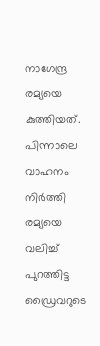നാഗേന്ദ്ര രമ്യയെ കുത്തിയത്. പിന്നാലെ വാഹനം നിർത്തി രമ്യയെ വലിച്ച് പുറത്തിട്ട ഡ്രൈവറുടെ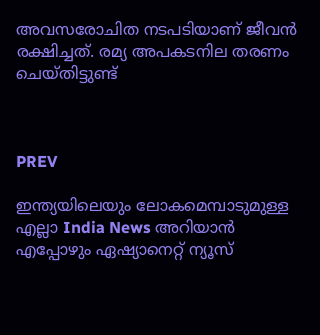അവസരോചിത നടപടിയാണ് ജീവൻ രക്ഷിച്ചത്. രമ്യ അപകടനില തരണം ചെയ്തിട്ടുണ്ട്



PREV

ഇന്ത്യയിലെയും ലോകമെമ്പാടുമുള്ള എല്ലാ India News അറിയാൻ എപ്പോഴും ഏഷ്യാനെറ്റ് ന്യൂസ്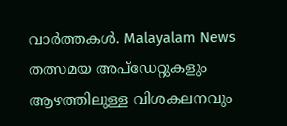വാർത്തകൾ. Malayalam News   തത്സമയ അപ്‌ഡേറ്റുകളും ആഴത്തിലുള്ള വിശകലനവും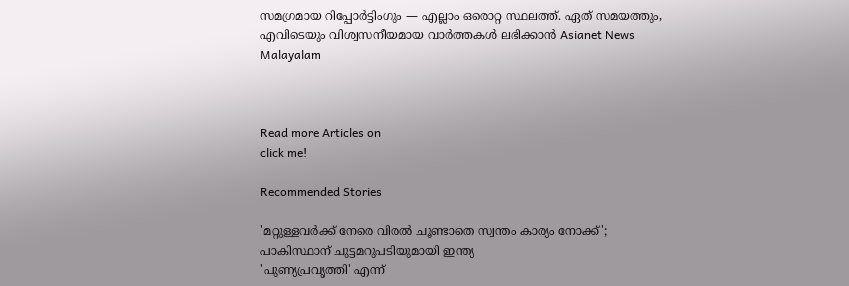സമഗ്രമായ റിപ്പോർട്ടിംഗും — എല്ലാം ഒരൊറ്റ സ്ഥലത്ത്. ഏത് സമയത്തും, എവിടെയും വിശ്വസനീയമായ വാർത്തകൾ ലഭിക്കാൻ Asianet News Malayalam



Read more Articles on
click me!

Recommended Stories

'മറ്റുള്ളവർക്ക് നേരെ വിരൽ ചൂണ്ടാതെ സ്വന്തം കാര്യം നോക്ക്'; പാകിസ്ഥാന് ചുട്ടമറുപടിയുമായി ഇന്ത്യ
'പുണ്യപ്രവൃത്തി' എന്ന്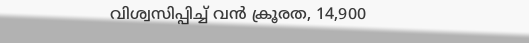വിശ്വസിപ്പിച്ച് വൻ ക്രൂരത, 14,900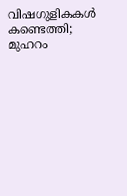വിഷഗുളികകൾ കണ്ടെത്തി; മുഹറം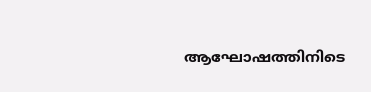ആഘോഷത്തിനിടെ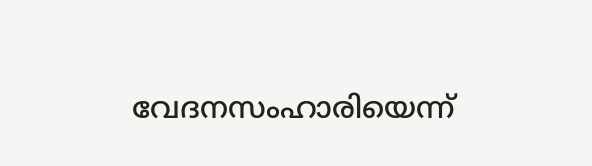വേദനസംഹാരിയെന്ന്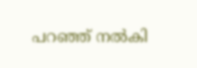പറഞ്ഞ് നൽകി